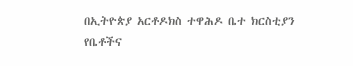በኢትዮጵያ አርቶዶክስ ተዋሕዶ ቤተ ክርስቲያን የቤቶችና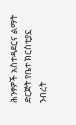ሕንፃዎች አስተዳደርና ልማት ድርጅት የቤተ ክርስቲያኗ ንብረት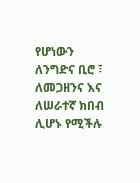የሆነውን ለንግድና ቢሮ ፣ ለመጋዘንና እና ለሠራተኛ ክበብ ሊሆኑ የሚችሉ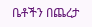ቤቶችን በጨረታ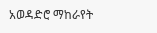አወዳድሮ ማከራየት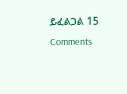ይፈልጋል 15 Comments